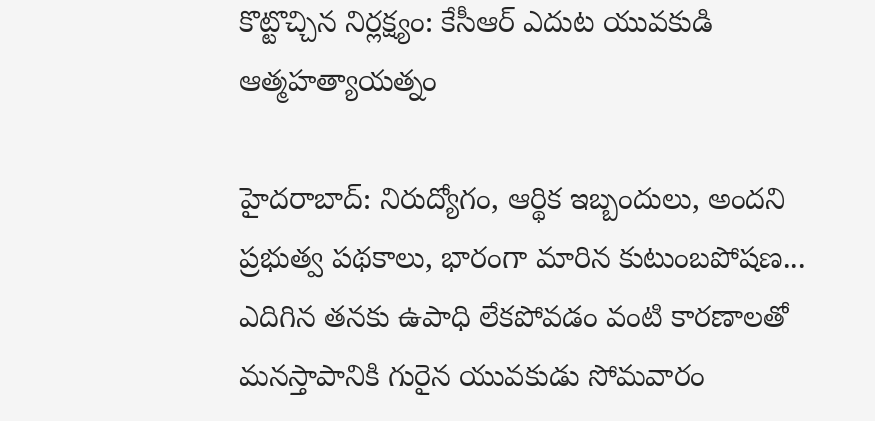కొట్టొచ్చిన నిర్లక్ష్యం: కేసీఆర్ ఎదుట యువకుడి ఆత్మహత్యాయత్నం

హైదరాబాద్: నిరుద్యోగం, ఆర్థిక ఇబ్బందులు, అందని ప్రభుత్వ పథకాలు, భారంగా మారిన కుటుంబపోషణ... ఎదిగిన తనకు ఉపాధి లేకపోవడం వంటి కారణాలతో మనస్తాపానికి గురైన యువకుడు సోమవారం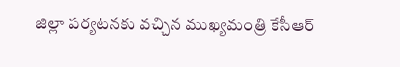జిల్లా పర్యటనకు వచ్చిన ముఖ్యమంత్రి కేసీఆర్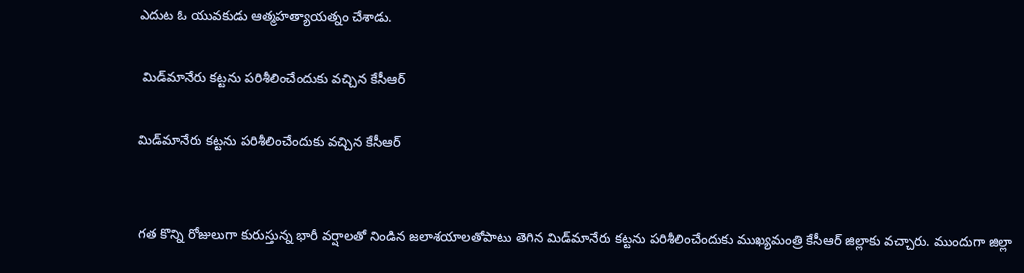ఎదుట ఓ యువకుడు ఆత్మహత్యాయత్నం చేశాడు.

 మిడ్‌మానేరు కట్టను పరిశీలించేందుకు వచ్చిన కేసీఆర్

మిడ్‌మానేరు కట్టను పరిశీలించేందుకు వచ్చిన కేసీఆర్


గత కొన్ని రోజులుగా కురుస్తున్న భారీ వర్షాలతో నిండిన జలాశయాలతోపాటు తెగిన మిడ్‌మానేరు కట్టను పరిశీలించేందుకు ముఖ్యమంత్రి కేసీఆర్ జిల్లాకు వచ్చారు. ముందుగా జిల్లా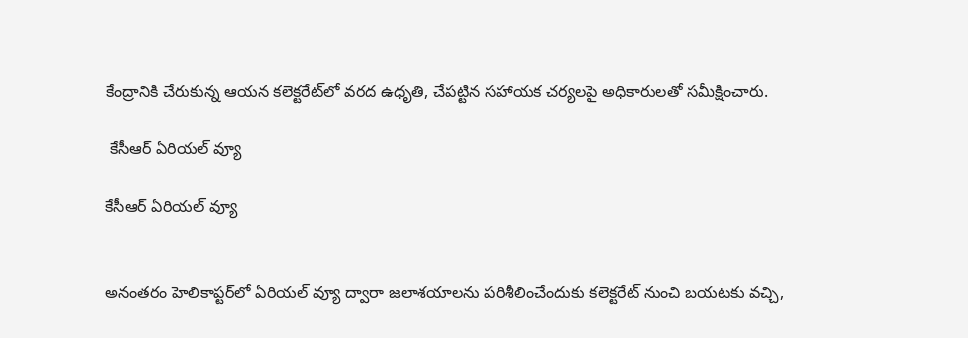కేంద్రానికి చేరుకున్న ఆయన కలెక్టరేట్‌లో వరద ఉధృతి, చేపట్టిన సహాయక చర్యలపై అధికారులతో సమీక్షించారు.

 కేసీఆర్ ఏరియల్ వ్యూ

కేసీఆర్ ఏరియల్ వ్యూ


అనంతరం హెలికాప్టర్‌లో ఏరియల్ వ్యూ ద్వారా జలాశయాలను పరిశీలించేందుకు కలెక్టరేట్ నుంచి బయటకు వచ్చి,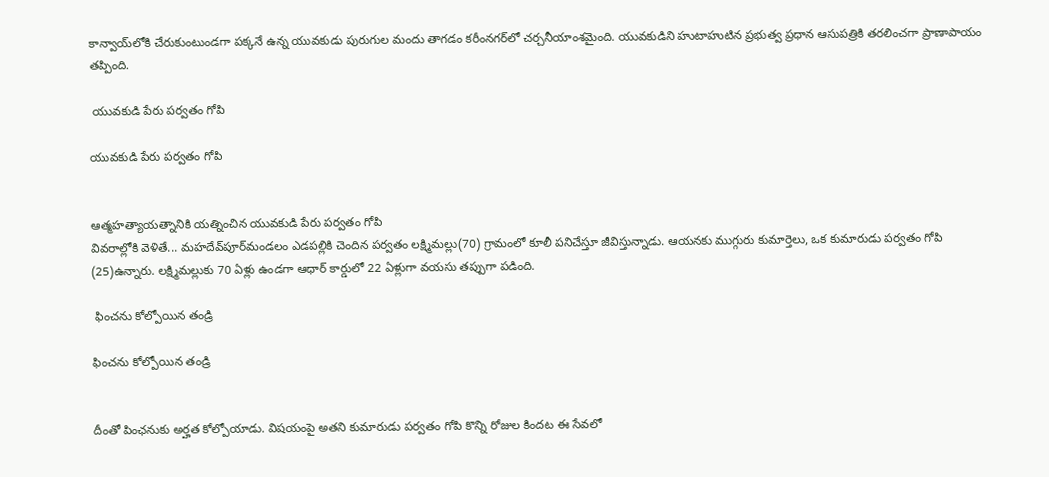కాన్వాయ్‌లోకి చేరుకుంటుండగా పక్కనే ఉన్న యువకుడు పురుగుల మందు తాగడం కరీంనగర్‌లో చర్చనీయాంశమైంది. యువకుడిని హుటాహుటిన ప్రభుత్వ ప్రధాన ఆసుపత్రికి తరలించగా ప్రాణాపాయం తప్పింది.

 యువకుడి పేరు పర్వతం గోపి

యువకుడి పేరు పర్వతం గోపి


ఆత్మహత్యాయత్నానికి యత్నించిన యువకుడి పేరు పర్వతం గోపి
వివరాల్లోకి వెళితే... మహదేవ్‌పూర్‌మండలం ఎడపల్లికి చెందిన పర్వతం లక్ష్మిమల్లు(70) గ్రామంలో కూలీ పనిచేస్తూ జీవిస్తున్నాడు. ఆయనకు ముగ్గురు కుమార్తెలు, ఒక కుమారుడు పర్వతం గోపి (25)ఉన్నారు. లక్ష్మిమల్లుకు 70 ఏళ్లు ఉండగా ఆధార్‌ కార్డులో 22 ఏళ్లుగా వయసు తప్పుగా పడింది.

 ఫించను కోల్పోయిన తండ్రి

ఫించను కోల్పోయిన తండ్రి


దీంతో పింఛనుకు అర్హత కోల్పోయాడు. విషయంపై అతని కుమారుడు పర్వతం గోపి కొన్ని రోజుల కిందట ఈ సేవలో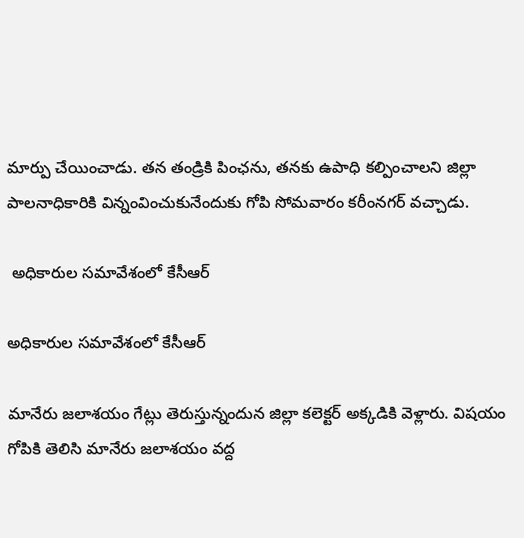మార్పు చేయించాడు. తన తండ్రికి పింఛను, తనకు ఉపాధి కల్పించాలని జిల్లా పాలనాధికారికి విన్నంవించుకునేందుకు గోపి సోమవారం కరీంనగర్‌ వచ్చాడు.

 అధికారుల సమావేశంలో కేసీఆర్

అధికారుల సమావేశంలో కేసీఆర్

మానేరు జలాశయం గేట్లు తెరుస్తున్నందున జిల్లా కలెక్టర్‌ అక్కడికి వెళ్లారు. విషయం గోపికి తెలిసి మానేరు జలాశయం వద్ద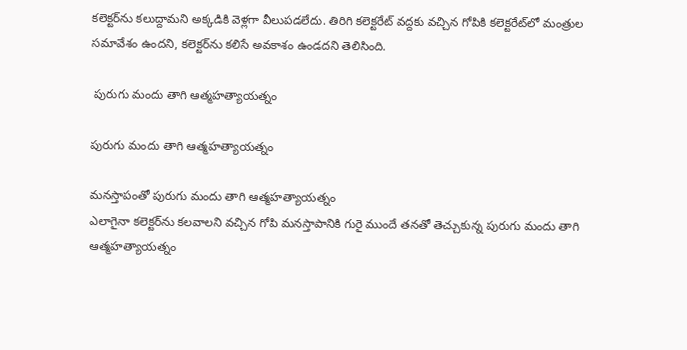కలెక్టర్‌ను కలుద్దామని అక్కడికి వెళ్లగా వీలుపడలేదు. తిరిగి కలెక్టరేట్‌ వద్దకు వచ్చిన గోపికి కలెక్టరేట్‌లో మంత్రుల సమావేశం ఉందని, కలెక్టర్‌ను కలిసే అవకాశం ఉండదని తెలిసింది.

 పురుగు మందు తాగి ఆత్మహత్యాయత్నం

పురుగు మందు తాగి ఆత్మహత్యాయత్నం

మనస్తాపంతో పురుగు మందు తాగి ఆత్మహత్యాయత్నం
ఎలాగైనా కలెక్టర్‌ను కలవాలని వచ్చిన గోపి మనస్తాపానికి గురై ముందే తనతో తెచ్చుకున్న పురుగు మందు తాగి ఆత్మహత్యాయత్నం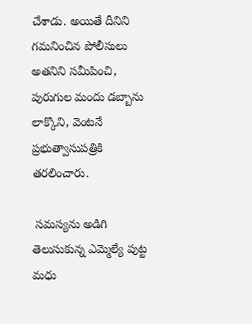చేశాడు. అయితే దీనిని గమనించిన పోలీసులు అతనిని సమీపించి, పురుగుల మందు డబ్బాను లాక్కొని, వెంటనే ప్రభుత్వాసుపత్రికి తరలించారు.

 సమస్యను అడిగి తెలుసుకున్న ఎమ్మెల్యే పుట్ట మధు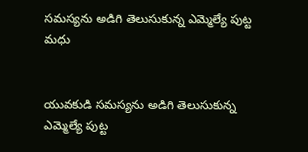సమస్యను అడిగి తెలుసుకున్న ఎమ్మెల్యే పుట్ట మధు


యువకుడి సమస్యను అడిగి తెలుసుకున్న ఎమ్మెల్యే పుట్ట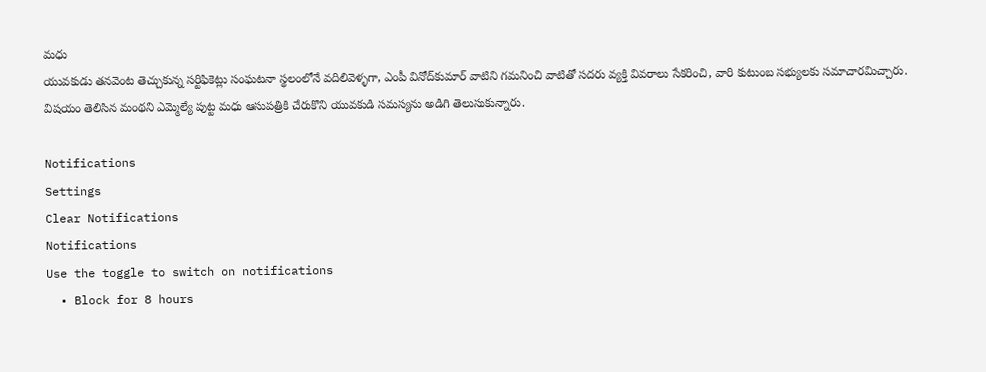మధు
యువకుడు తనవెంట తెచ్చుకున్న సర్టిఫికెట్లు సంఘటనా స్థలంలోనే వదిలివెళ్ళగా, ఎంపీ వినోద్‌కుమార్ వాటిని గమనించి వాటితో సదరు వ్యక్తి వివరాలు సేకరించి, వారి కుటుంబ సభ్యులకు సమాచారమిచ్చారు. విషయం తెలిసిన మంథని ఎమ్మెల్యే పుట్ట మధు ఆసుపత్రికి చేరుకొని యువకుడి సమస్యను అడిగి తెలుసుకున్నారు.

Notifications
Settings
Clear Notifications
Notifications
Use the toggle to switch on notifications
  • Block for 8 hours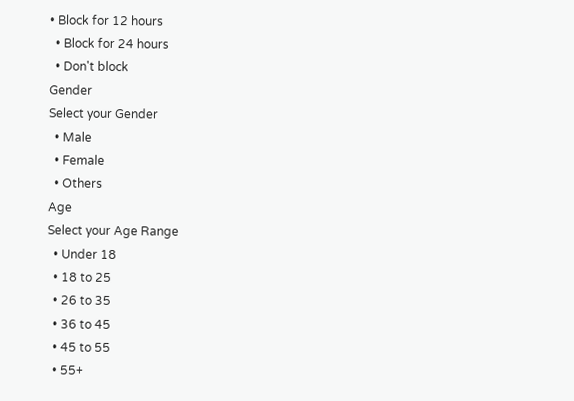• Block for 12 hours
  • Block for 24 hours
  • Don't block
Gender
Select your Gender
  • Male
  • Female
  • Others
Age
Select your Age Range
  • Under 18
  • 18 to 25
  • 26 to 35
  • 36 to 45
  • 45 to 55
  • 55+